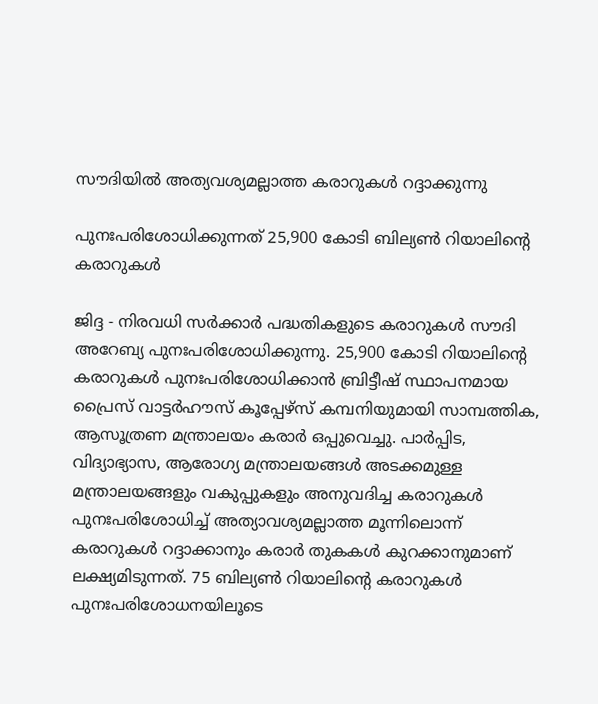സൗദിയില്‍ അത്യവശ്യമല്ലാത്ത കരാറുകള്‍ റദ്ദാക്കുന്നു

പുനഃപരിശോധിക്കുന്നത് 25,900 കോടി ബില്യണ്‍ റിയാലിന്റെ
കരാറുകള്‍

ജിദ്ദ - നിരവധി സര്‍ക്കാര്‍ പദ്ധതികളുടെ കരാറുകള്‍ സൗദി അറേബ്യ പുനഃപരിശോധിക്കുന്നു. 25,900 കോടി റിയാലിന്റെ കരാറുകള്‍ പുനഃപരിശോധിക്കാന്‍ ബ്രിട്ടീഷ് സ്ഥാപനമായ പ്രൈസ് വാട്ടര്‍ഹൗസ് കൂപ്പേഴ്‌സ് കമ്പനിയുമായി സാമ്പത്തിക, ആസൂത്രണ മന്ത്രാലയം കരാര്‍ ഒപ്പുവെച്ചു. പാര്‍പ്പിട, വിദ്യാഭ്യാസ, ആരോഗ്യ മന്ത്രാലയങ്ങള്‍ അടക്കമുള്ള മന്ത്രാലയങ്ങളും വകുപ്പുകളും അനുവദിച്ച കരാറുകള്‍ പുനഃപരിശോധിച്ച് അത്യാവശ്യമല്ലാത്ത മൂന്നിലൊന്ന് കരാറുകള്‍ റദ്ദാക്കാനും കരാര്‍ തുകകള്‍ കുറക്കാനുമാണ് ലക്ഷ്യമിടുന്നത്. 75 ബില്യണ്‍ റിയാലിന്റെ കരാറുകള്‍ പുനഃപരിശോധനയിലൂടെ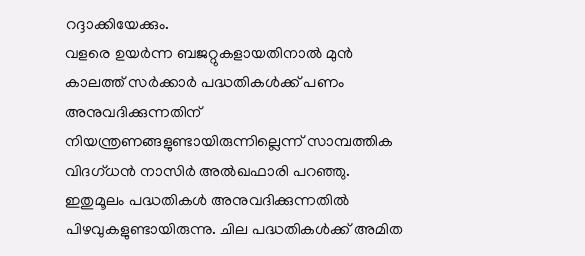റദ്ദാക്കിയേക്കും.
വളരെ ഉയര്‍ന്ന ബജറ്റുകളായതിനാല്‍ മുന്‍ കാലത്ത് സര്‍ക്കാര്‍ പദ്ധതികള്‍ക്ക് പണം അനുവദിക്കുന്നതിന് നിയന്ത്രണങ്ങളുണ്ടായിരുന്നില്ലെന്ന് സാമ്പത്തിക വിദഗ്ധന്‍ നാസിര്‍ അല്‍ഖഫാരി പറഞ്ഞു. ഇതുമൂലം പദ്ധതികള്‍ അനുവദിക്കുന്നതില്‍ പിഴവുകളുണ്ടായിരുന്നു. ചില പദ്ധതികള്‍ക്ക് അമിത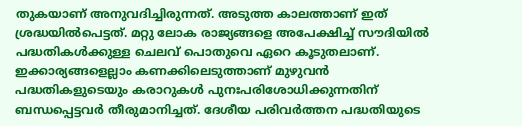തുകയാണ് അനുവദിച്ചിരുന്നത്. അടുത്ത കാലത്താണ് ഇത് ശ്രദ്ധയില്‍പെട്ടത്. മറ്റു ലോക രാജ്യങ്ങളെ അപേക്ഷിച്ച് സൗദിയില്‍ പദ്ധതികള്‍ക്കുള്ള ചെലവ് പൊതുവെ ഏറെ കൂടുതലാണ്. ഇക്കാര്യങ്ങളെല്ലാം കണക്കിലെടുത്താണ് മുഴുവന്‍ പദ്ധതികളുടെയും കരാറുകള്‍ പുനഃപരിശോധിക്കുന്നതിന് ബന്ധപ്പെട്ടവര്‍ തീരുമാനിച്ചത്. ദേശീയ പരിവര്‍ത്തന പദ്ധതിയുടെ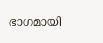ഭാഗമായി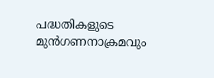പദ്ധതികളുടെ മുന്‍ഗണനാക്രമവും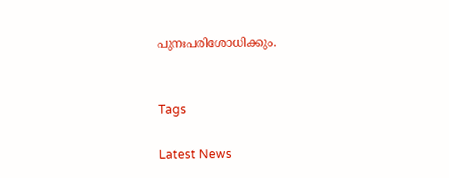പുനഃപരിശോധിക്കും.


Tags

Latest News